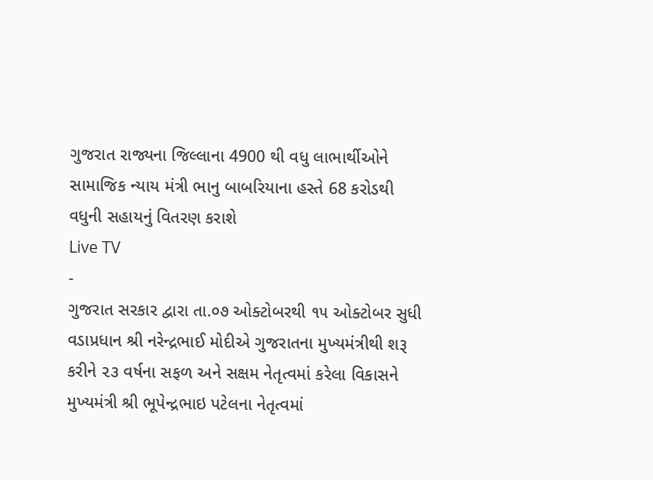ગુજરાત રાજ્યના જિલ્લાના 4900 થી વધુ લાભાર્થીઓને સામાજિક ન્યાય મંત્રી ભાનુ બાબરિયાના હસ્તે 68 કરોડથી વધુની સહાયનું વિતરણ કરાશે
Live TV
-
ગુજરાત સરકાર દ્વારા તા.૦૭ ઓક્ટોબરથી ૧૫ ઓક્ટોબર સુધી વડાપ્રધાન શ્રી નરેન્દ્રભાઈ મોદીએ ગુજરાતના મુખ્યમંત્રીથી શરૂ કરીને ૨૩ વર્ષના સફળ અને સક્ષમ નેતૃત્વમાં કરેલા વિકાસને મુખ્યમંત્રી શ્રી ભૂપેન્દ્રભાઇ પટેલના નેતૃત્વમાં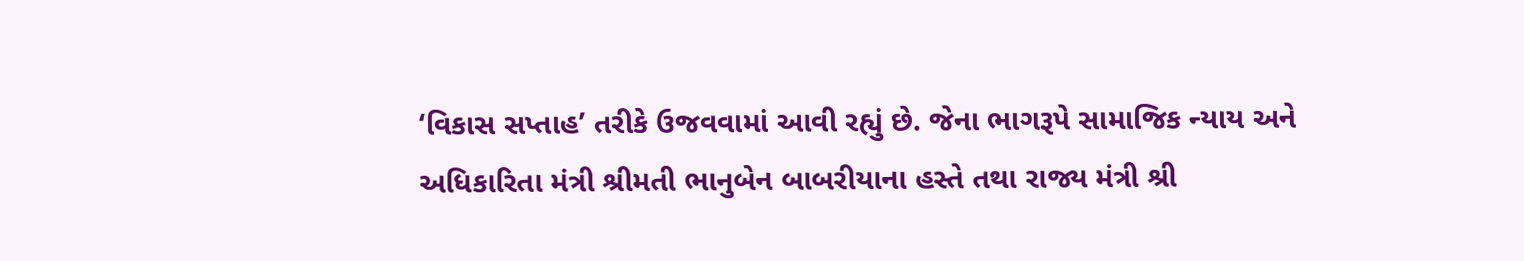‘વિકાસ સપ્તાહ’ તરીકે ઉજવવામાં આવી રહ્યું છે. જેના ભાગરૂપે સામાજિક ન્યાય અને અધિકારિતા મંત્રી શ્રીમતી ભાનુબેન બાબરીયાના હસ્તે તથા રાજ્ય મંત્રી શ્રી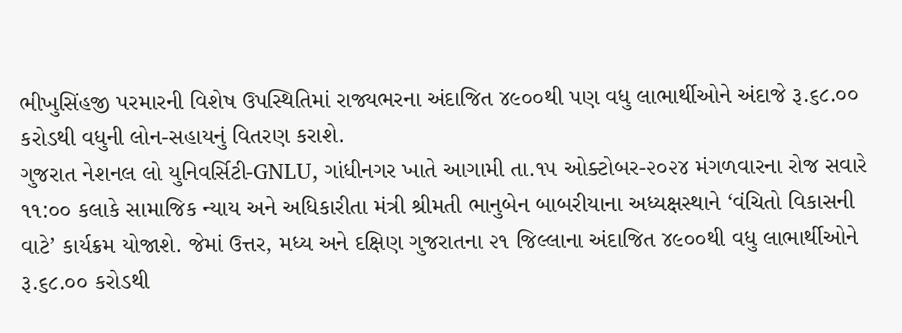ભીખુસિંહજી પરમારની વિશેષ ઉપસ્થિતિમાં રાજ્યભરના અંદાજિત ૪૯૦૦થી પણ વધુ લાભાર્થીઓને અંદાજે રૂ.૬૮.૦૦ કરોડથી વધુની લોન-સહાયનું વિતરણ કરાશે.
ગુજરાત નેશનલ લો યુનિવર્સિટી-GNLU, ગાંધીનગર ખાતે આગામી તા.૧૫ ઓક્ટોબર-૨૦૨૪ મંગળવારના રોજ સવારે ૧૧:૦૦ કલાકે સામાજિક ન્યાય અને અધિકારીતા મંત્રી શ્રીમતી ભાનુબેન બાબરીયાના અધ્યક્ષસ્થાને ‘વંચિતો વિકાસની વાટે’ કાર્યક્રમ યોજાશે. જેમાં ઉત્તર, મધ્ય અને દક્ષિણ ગુજરાતના ૨૧ જિલ્લાના અંદાજિત ૪૯૦૦થી વધુ લાભાર્થીઓને રૂ.૬૮.૦૦ કરોડથી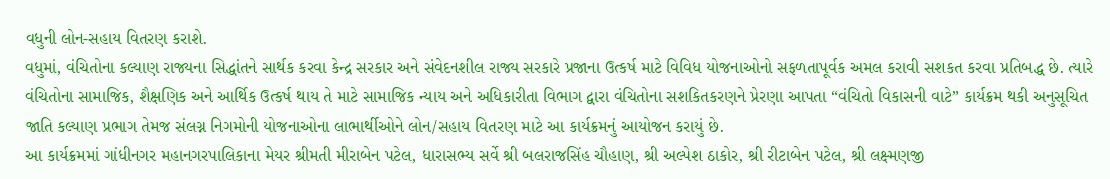વધુની લોન-સહાય વિતરણ કરાશે.
વધુમાં, વંચિતોના કલ્યાણ રાજ્યના સિદ્ધાંતને સાર્થક કરવા કેન્દ્ર સરકાર અને સંવેદનશીલ રાજ્ય સરકારે પ્રજાના ઉત્કર્ષ માટે વિવિધ યોજનાઓનો સફળતાપૂર્વક અમલ કરાવી સશકત કરવા પ્રતિબદ્ધ છે. ત્યારે વંચિતોના સામાજિક, શૈક્ષણિક અને આર્થિક ઉત્કર્ષ થાય તે માટે સામાજિક ન્યાય અને અધિકારીતા વિભાગ દ્વારા વંચિતોના સશકિતકરણને પ્રેરણા આપતા “વંચિતો વિકાસની વાટે” કાર્યક્રમ થકી અનુસૂચિત જાતિ કલ્યાણ પ્રભાગ તેમજ સંલગ્ન નિગમોની યોજનાઓના લાભાર્થીઓને લોન/સહાય વિતરણ માટે આ કાર્યક્રમનું આયોજન કરાયું છે.
આ કાર્યક્રમમાં ગાંધીનગર મહાનગરપાલિકાના મેયર શ્રીમતી મીરાબેન પટેલ, ધારાસભ્ય સર્વે શ્રી બલરાજસિંહ ચૌહાણ, શ્રી અલ્પેશ ઠાકોર, શ્રી રીટાબેન પટેલ, શ્રી લક્ષ્મણજી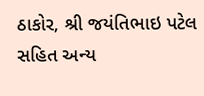ઠાકોર, શ્રી જયંતિભાઇ પટેલ સહિત અન્ય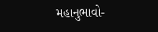મહાનુભાવો-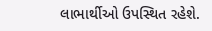લાભાર્થીઓ ઉપસ્થિત રહેશે.